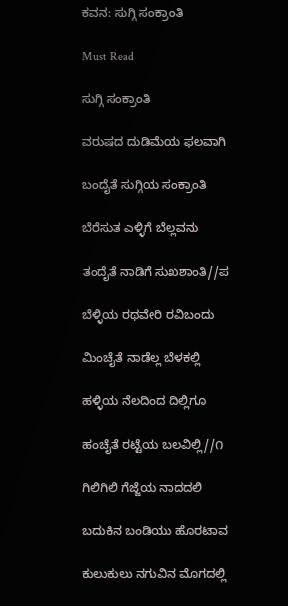ಕವನ: ಸುಗ್ಗಿ ಸಂಕ್ರಾಂತಿ

Must Read

ಸುಗ್ಗಿ ಸಂಕ್ರಾಂತಿ

ವರುಷದ ದುಡಿಮೆಯ ಫಲವಾಗಿ

ಬಂದೈತೆ ಸುಗ್ಗಿಯ ಸಂಕ್ರಾಂತಿ

ಬೆರೆಸುತ ಎಳ್ಳಿಗೆ ಬೆಲ್ಲವನು

ತಂದೈತೆ ನಾಡಿಗೆ ಸುಖಶಾಂತಿ//ಪ

ಬೆಳ್ಳಿಯ ರಥವೇರಿ ರವಿಬಂದು

ಮಿಂಚೈತೆ ನಾಡೆಲ್ಲ ಬೆಳಕಲ್ಲಿ

ಹಳ್ಳಿಯ ನೆಲದಿಂದ ದಿಲ್ಲಿಗೂ

ಹಂಚೈತೆ ರಟ್ಟೆಯ ಬಲವಿಲ್ಲಿ//೧

ಗಿಲಿಗಿಲಿ ಗೆಜ್ಜೆಯ ನಾದದಲಿ

ಬದುಕಿನ ಬಂಡಿಯು ಹೊರಟಾವ

ಕುಲುಕುಲು ನಗುವಿನ ಮೊಗದಲ್ಲಿ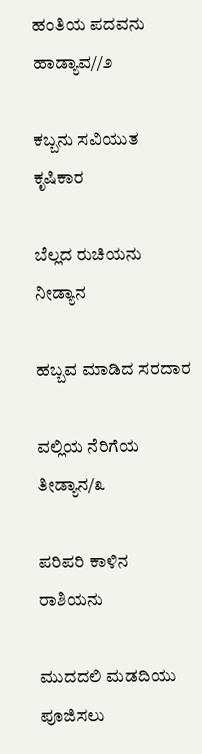ಹಂತಿಯ ಪದವನು  ಹಾಡ್ಯಾವ//೨

ಕಬ್ಬನು ಸವಿಯುತ ಕೃಷಿಕಾರ

ಬೆಲ್ಲದ ರುಚಿಯನು ನೀಡ್ಯಾನ

ಹಬ್ಬವ ಮಾಡಿದ ಸರದಾರ

ವಲ್ಲಿಯ ನೆರಿಗೆಯ ತೀಡ್ಯಾನ/೩

ಪರಿಪರಿ ಕಾಳಿನ ರಾಶಿಯನು

ಮುದದಲಿ ಮಡದಿಯು ಪೂಜಿಸಲು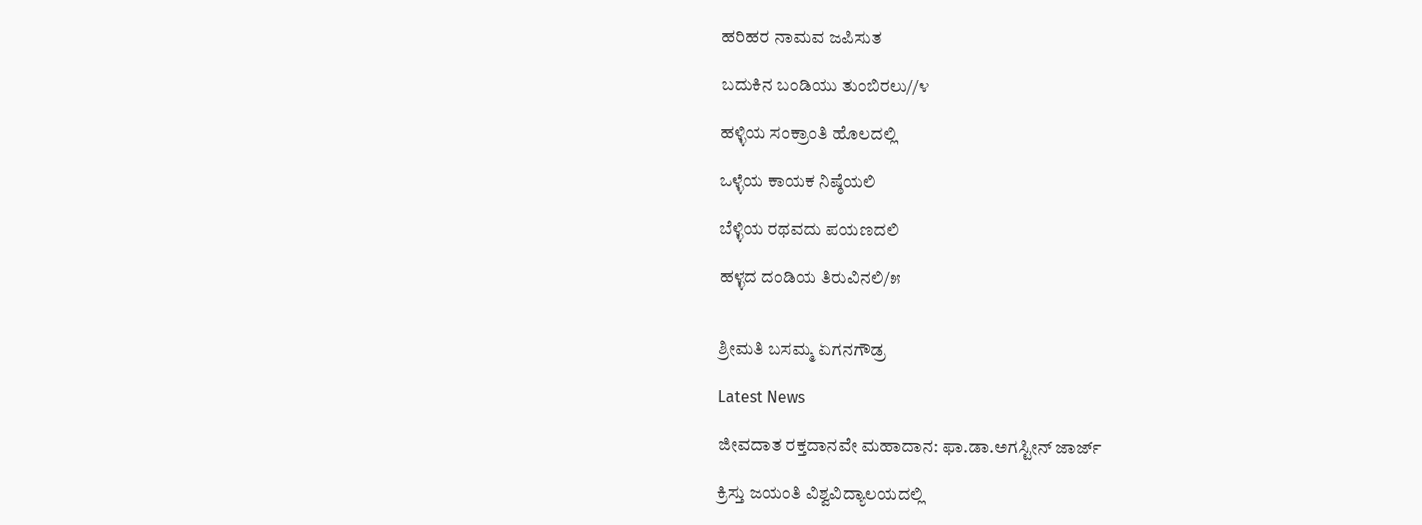ಹರಿಹರ ನಾಮವ ಜಪಿಸುತ

ಬದುಕಿನ ಬಂಡಿಯು ತುಂಬಿರಲು//೪

ಹಳ್ಳಿಯ ಸಂಕ್ರಾಂತಿ ಹೊಲದಲ್ಲಿ

ಒಳ್ಳೆಯ ಕಾಯಕ ನಿಷ್ಠೆಯಲಿ

ಬೆಳ್ಳಿಯ ರಥವದು ಪಯಣದಲಿ

ಹಳ್ಳದ ದಂಡಿಯ ತಿರುವಿನಲಿ/೫


ಶ್ರೀಮತಿ ಬಸಮ್ಮ ಏಗನಗೌಡ್ರ

Latest News

ಜೀವದಾತ ರಕ್ತದಾನವೇ ಮಹಾದಾನ: ಫಾ.ಡಾ.ಅಗಸ್ಟೀನ್ ಜಾರ್ಜ್

ಕ್ರಿಸ್ತು ಜಯಂತಿ ವಿಶ್ವವಿದ್ಯಾಲಯದಲ್ಲಿ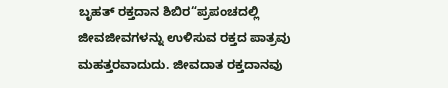ಬೃಹತ್ ರಕ್ತದಾನ ಶಿಬಿರ“ಪ್ರಪಂಚದಲ್ಲಿ ಜೀವಜೀವಗಳನ್ನು ಉಳಿಸುವ ರಕ್ತದ ಪಾತ್ರವು ಮಹತ್ತರವಾದುದು. ಜೀವದಾತ ರಕ್ತದಾನವು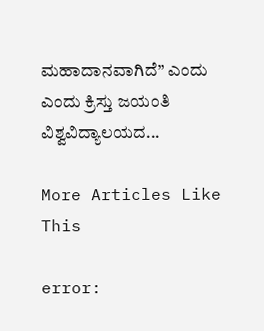ಮಹಾದಾನವಾಗಿದೆ” ಎಂದು ಎಂದು ಕ್ರಿಸ್ತು ಜಯಂತಿ ವಿಶ್ವವಿದ್ಯಾಲಯದ...

More Articles Like This

error: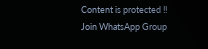Content is protected !!
Join WhatsApp Group